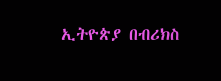ኢትዮጵያ በብሪክስ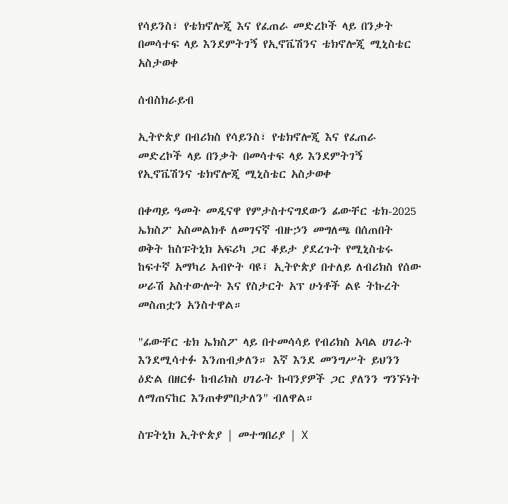የሳይንስ፣ የቴክኖሎጂ እና የፈጠራ መድረኮች ላይ በንቃት በመሳተፍ ላይ እንደምትገኝ የኢኖቬሽንና ቴክኖሎጂ ሚኒስቴር አስታወቀ

ሰብስክራይብ

ኢትዮጵያ በብሪክስ የሳይንስ፣ የቴክኖሎጂ እና የፈጠራ መድረኮች ላይ በንቃት በመሳተፍ ላይ እንደምትገኝ የኢኖቬሽንና ቴክኖሎጂ ሚኒስቴር አስታወቀ

በቀጣይ ዓመት መዲናዋ የምታስተናግደውን ፊውቸር ቴክ-2025 ኤክስፖ አስመልክቶ ለመገናኛ ብዙኃን መግለጫ በሰጠበት ወቅት ከስፑትኒክ አፍሪካ ጋር ቆይታ ያደረጉት የሚኒስቴሩ ከፍተኛ አማካሪ አብዮት ባዩ፤ ኢትዮጵያ በተለይ ለብሪክስ የሰው ሠራሽ አስተውሎት እና የስታርት አፕ ሁነቶች ልዩ ትኩረት መስጠቷን አንስተዋል።

"ፊውቸር ቴክ ኤክስፖ ላይ በተመሳሳይ የብሪክስ አባል ሀገራት እንደሚሳተፉ እንጠብቃለን። እኛ እንደ መንግሥት ይህንን ዕድል በዘርፉ ከብሪክስ ሀገራት ኩባንያዎች ጋር ያለንን ግንኙነት ለማጠናከር እንጠቀምበታለን" ብለዋል።

ስፑትኒክ ኢትዮጵያ | መተግበሪያ | X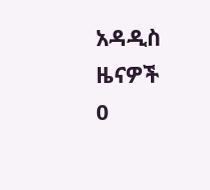አዳዲስ ዜናዎች
0